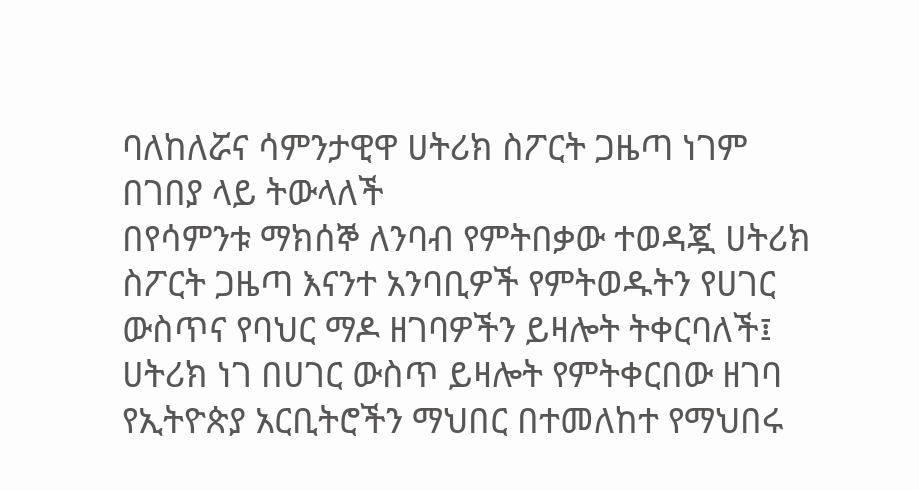ባለከለሯና ሳምንታዊዋ ሀትሪክ ስፖርት ጋዜጣ ነገም
በገበያ ላይ ትውላለች
በየሳምንቱ ማክሰኞ ለንባብ የምትበቃው ተወዳጇ ሀትሪክ ስፖርት ጋዜጣ እናንተ አንባቢዎች የምትወዱትን የሀገር ውስጥና የባህር ማዶ ዘገባዎችን ይዛሎት ትቀርባለች፤ ሀትሪክ ነገ በሀገር ውስጥ ይዛሎት የምትቀርበው ዘገባ የኢትዮጵያ አርቢትሮችን ማህበር በተመለከተ የማህበሩ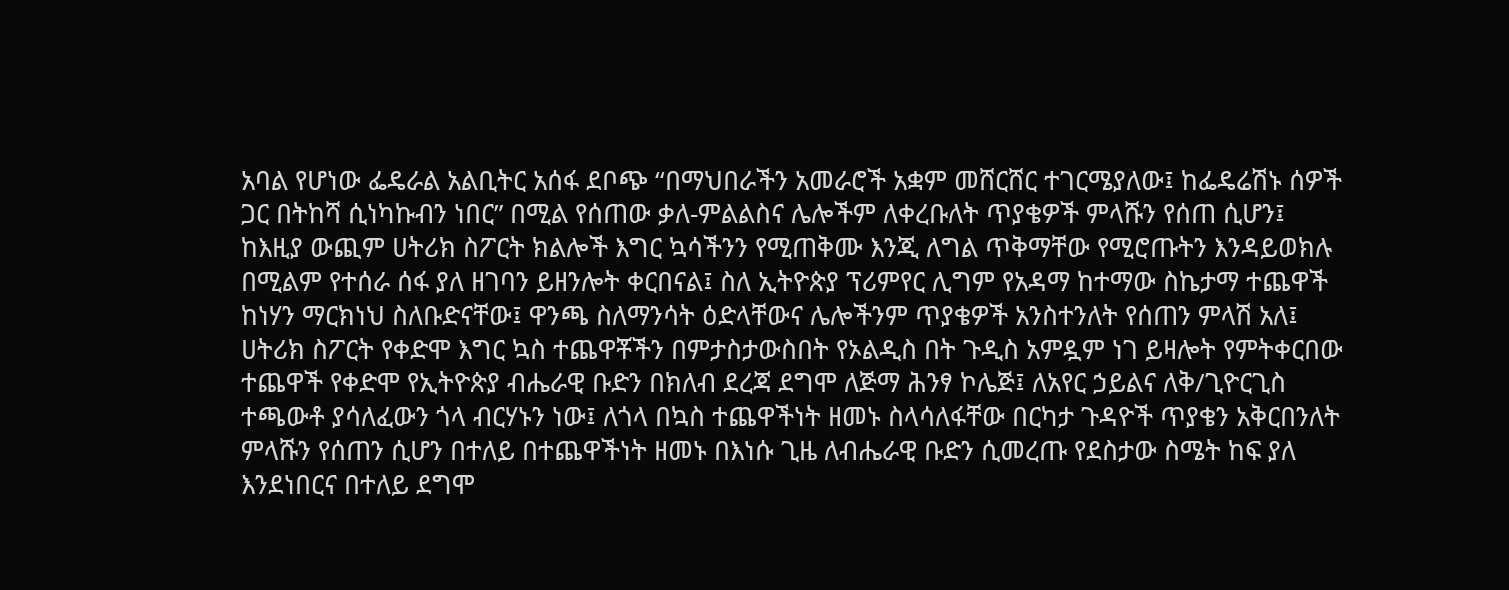አባል የሆነው ፌዴራል አልቢትር አሰፋ ደቦጭ ‘‘በማህበራችን አመራሮች አቋም መሸርሸር ተገርሜያለው፤ ከፌዴሬሽኑ ሰዎች ጋር በትከሻ ሲነካኩብን ነበር” በሚል የሰጠው ቃለ-ምልልስና ሌሎችም ለቀረቡለት ጥያቄዎች ምላሹን የሰጠ ሲሆን፤ ከእዚያ ውጪም ሀትሪክ ስፖርት ክልሎች እግር ኳሳችንን የሚጠቅሙ እንጂ ለግል ጥቅማቸው የሚሮጡትን እንዳይወክሉ በሚልም የተሰራ ሰፋ ያለ ዘገባን ይዘንሎት ቀርበናል፤ ስለ ኢትዮጵያ ፕሪምየር ሊግም የአዳማ ከተማው ስኬታማ ተጨዋች ከነሃን ማርክነህ ስለቡድናቸው፤ ዋንጫ ስለማንሳት ዕድላቸውና ሌሎችንም ጥያቄዎች አንስተንለት የሰጠን ምላሽ አለ፤ ሀትሪክ ስፖርት የቀድሞ እግር ኳስ ተጨዋቾችን በምታስታውስበት የኦልዲስ በት ጉዲስ አምዷም ነገ ይዛሎት የምትቀርበው ተጨዋች የቀድሞ የኢትዮጵያ ብሔራዊ ቡድን በክለብ ደረጃ ደግሞ ለጅማ ሕንፃ ኮሌጅ፤ ለአየር ኃይልና ለቅ/ጊዮርጊስ ተጫውቶ ያሳለፈውን ጎላ ብርሃኑን ነው፤ ለጎላ በኳስ ተጨዋችነት ዘመኑ ስላሳለፋቸው በርካታ ጉዳዮች ጥያቄን አቅርበንለት ምላሹን የሰጠን ሲሆን በተለይ በተጨዋችነት ዘመኑ በእነሱ ጊዜ ለብሔራዊ ቡድን ሲመረጡ የደስታው ስሜት ከፍ ያለ እንደነበርና በተለይ ደግሞ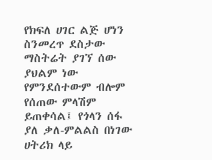የክፍለ ሀገር ልጅ ሆነን ስንመረጥ ደስታው ማስትሬት ያገኘ ሰው ያህልም ነው የምንደሰተውም ብሎም የሰጠው ምላሽም ይጠቀሳል፤ የጎላን ሰፋ ያለ ቃለ-ምልልስ በነገው ሀትሪክ ላይ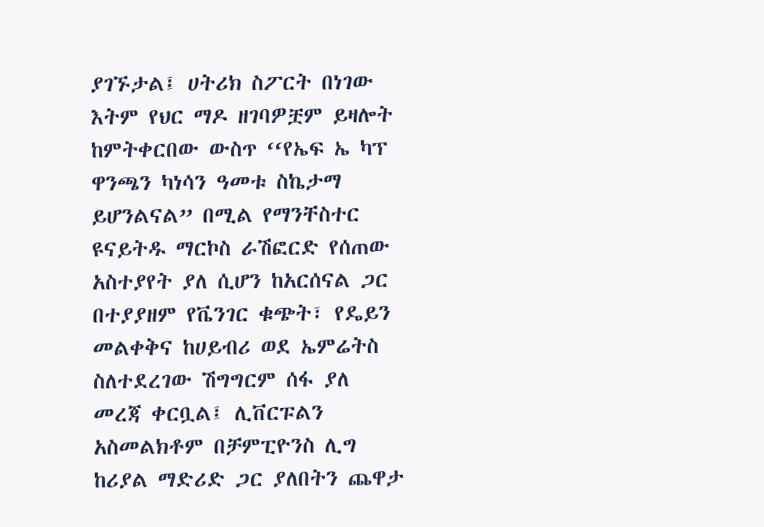ያገኙታል፤ ሀትሪክ ስፖርት በነገው እትም የህር ማዶ ዘገባዎቿም ይዛሎት ከምትቀርበው ውስጥ ‘‘የኤፍ ኤ ካፕ ዋንጫን ካነሳን ዓመቱ ስኬታማ ይሆንልናል” በሚል የማንቸስተር ዩናይትዱ ማርኮስ ራሽፎርድ የሰጠው አስተያየት ያለ ሲሆን ከአርሰናል ጋር በተያያዘም የቬንገር ቁጭት፣ የዴይን መልቀቅና ከሀይብሪ ወደ ኤምሬትስ ስለተደረገው ሽግግርም ሰፋ ያለ መረጃ ቀርቧል፤ ሊቨርፑልን አስመልክቶም በቻምፒዮንስ ሊግ ከሪያል ማድሪድ ጋር ያለበትን ጨዋታ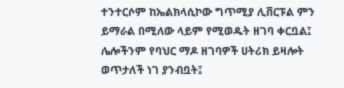ተንተርሶም ከኤልክላሲኮው ግጥሚያ ሊቨርፑል ምን ይማራል በሚለው ላይም የሚወዱት ዘገባ ቀርቧል፤ ሌሎችንም የባህር ማዶ ዘገባዎች ሀትሪክ ይዛሎት ወጥታለች ነገ ያንብቧት፤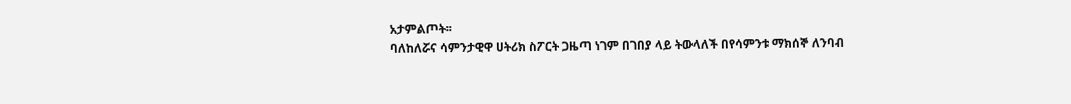አታምልጦት፡፡
ባለከለሯና ሳምንታዊዋ ሀትሪክ ስፖርት ጋዜጣ ነገም በገበያ ላይ ትውላለች በየሳምንቱ ማክሰኞ ለንባብ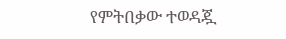የምትበቃው ተወዳጇ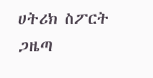ሀትሪክ ስፖርት ጋዜጣ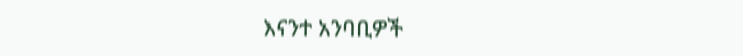እናንተ አንባቢዎች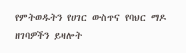የምትወዱትን የሀገር ውስጥና የባህር ማዶ ዘገባዎችን ይዛሎት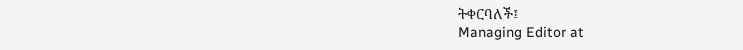ትቀርባለች፤
Managing Editor at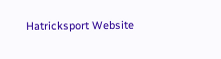Hatricksport Website